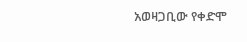አወዛጋቢው የቀድሞ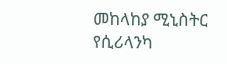መከላከያ ሚኒስትር የሲሪላንካ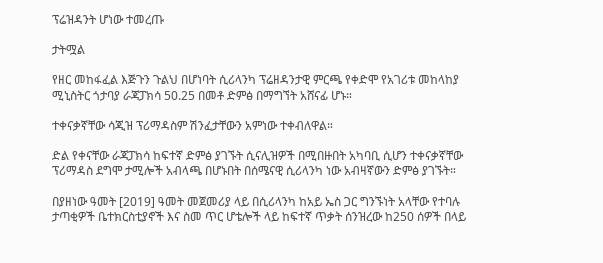ፕሬዝዳንት ሆነው ተመረጡ

ታትሟል

የዘር መከፋፈል እጅጉን ጉልህ በሆነባት ሲሪላንካ ፕሬዘዳንታዊ ምርጫ የቀድሞ የአገሪቱ መከላከያ ሚኒስትር ጎታባያ ራጃፓክሳ 50.25 በመቶ ድምፅ በማግኘት አሸናፊ ሆኑ።

ተቀናቃኛቸው ሳጂዝ ፕሪማዳስም ሽንፈታቸውን አምነው ተቀብለዋል።

ድል የቀናቸው ራጃፓክሳ ከፍተኛ ድምፅ ያገኙት ሲናሊዝዎች በሚበዙበት አካባቢ ሲሆን ተቀናቃኛቸው ፕሪማዳስ ደግሞ ታሚሎች አብላጫ በሆኑበት በሰሜናዊ ሲሪላንካ ነው አብዛኛውን ድምፅ ያገኙት።

በያዘነው ዓመት [2019] ዓመት መጀመሪያ ላይ በሲሪላንካ ከአይ ኤስ ጋር ግንኙነት አላቸው የተባሉ ታጣቂዎች ቤተክርስቲያኖች እና ስመ ጥር ሆቴሎች ላይ ከፍተኛ ጥቃት ሰንዝረው ከ250 ሰዎች በላይ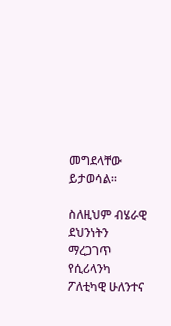መግደላቸው ይታወሳል።

ስለዚህም ብሄራዊ ደህንነትን ማረጋገጥ የሲሪላንካ ፖለቲካዊ ሁለንተና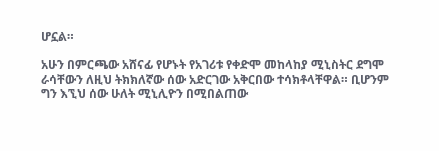ሆኗል።

አሁን በምርጫው አሸናፊ የሆኑት የአገሪቱ የቀድሞ መከላከያ ሚኒስትር ደግሞ ራሳቸውን ለዚህ ትክክለኛው ሰው አድርገው አቅርበው ተሳክቶላቸዋል። ቢሆንም ግን እኚህ ሰው ሁለት ሚኒሊዮን በሚበልጠው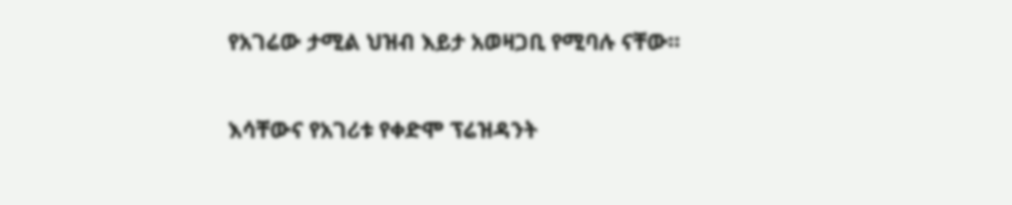የአገሬው ታሚል ህዝብ እይታ አወዛጋቢ የሚባሉ ናቸው።

እሳቸውና የአገሪቱ የቀድሞ ፕሬዝዳንት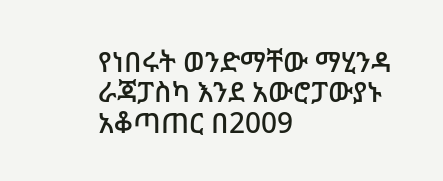የነበሩት ወንድማቸው ማሂንዳ ራጃፓስካ እንደ አውሮፓውያኑ አቆጣጠር በ2009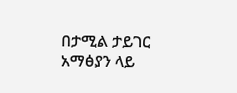በታሚል ታይገር አማፅያን ላይ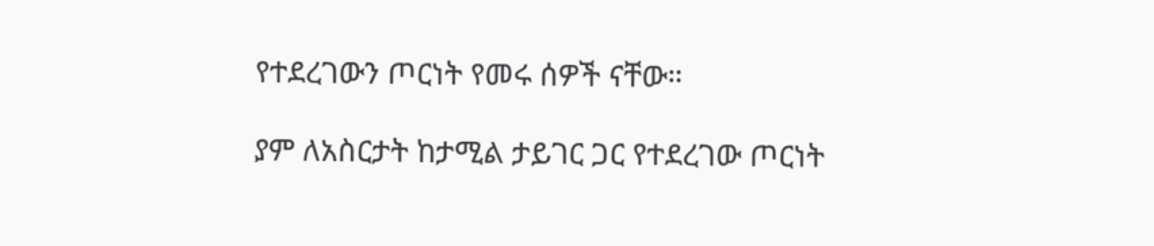የተደረገውን ጦርነት የመሩ ሰዎች ናቸው።

ያም ለአስርታት ከታሚል ታይገር ጋር የተደረገው ጦርነት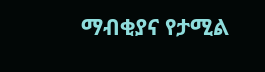ማብቂያና የታሚል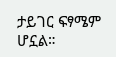ታይገር ፍፃሜም ሆኗል።